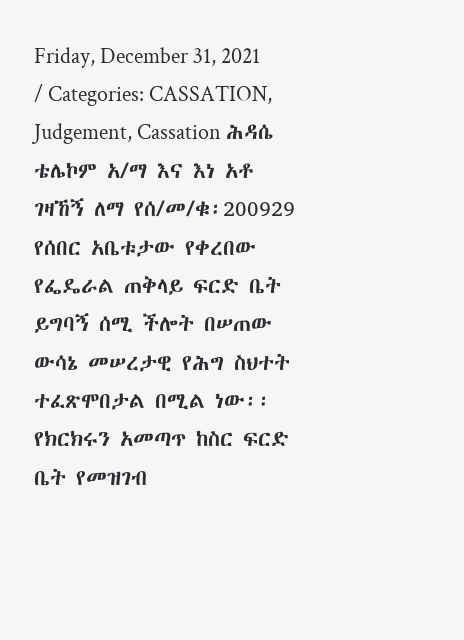Friday, December 31, 2021 / Categories: CASSATION, Judgement, Cassation ሕዳሴ ቴሌኮም አ/ማ እና እነ አቶ ገዛኸኝ ለማ የሰ/መ/ቁ፡200929 የሰበር አቤቱታው የቀረበው የፌዴራል ጠቅላይ ፍርድ ቤት ይግባኝ ሰሚ ችሎት በሠጠው ውሳኔ መሠረታዊ የሕግ ስህተት ተፈጽሞበታል በሚል ነው፡፡ የክርክሩን አመጣጥ ከስር ፍርድ ቤት የመዝገብ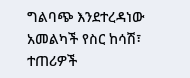ግልባጭ እንደተረዳነው አመልካች የስር ከሳሽ፣ ተጠሪዎች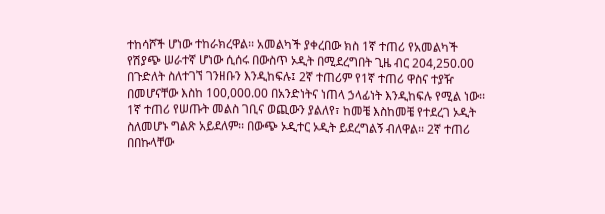ተከሳሾች ሆነው ተከራክረዋል፡፡ አመልካች ያቀረበው ክስ 1ኛ ተጠሪ የአመልካች የሽያጭ ሠራተኛ ሆነው ሲሰሩ በውስጥ ኦዲት በሚደረግበት ጊዜ ብር 204,250.00 በጉድለት ስለተገኘ ገንዘቡን እንዲከፍሉ፤ 2ኛ ተጠሪም የ1ኛ ተጠሪ ዋስና ተያዥ በመሆናቸው እስከ 100,000.00 በአንድነትና ነጠላ ኃላፊነት እንዲከፍሉ የሚል ነው፡፡ 1ኛ ተጠሪ የሠጡት መልስ ገቢና ወጪውን ያልለየ፣ ከመቼ እስከመቼ የተደረገ ኦዲት ስለመሆኑ ግልጽ አይደለም፡፡ በውጭ ኦዲተር ኦዲት ይደረግልኝ ብለዋል፡፡ 2ኛ ተጠሪ በበኩላቸው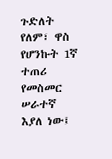ጉድለት የለም፣ ዋስ የሆንኩት 1ኛ ተጠሪ የመስመር ሠራተኛ እያለ ነው፤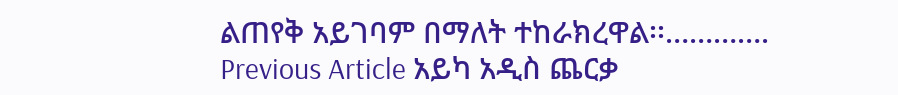ልጠየቅ አይገባም በማለት ተከራክረዋል፡፡…………. Previous Article አይካ አዲስ ጨርቃ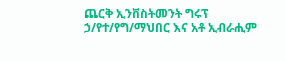ጨርቅ ኢንቨስትመንት ግሩፕ ኃ/የተ/የግ/ማህበር እና አቶ ኢብራሒም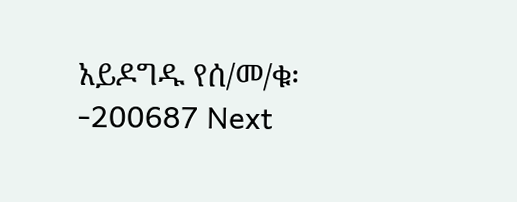አይዶግዱ የሰ/መ/ቁ፡-200687 Next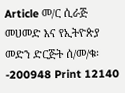Article መ/ር ሲራጅ መሀመድ እና የኢትዮጵያ መድን ድርጅት ሰ/መ/ቁ፡-200948 Print 12140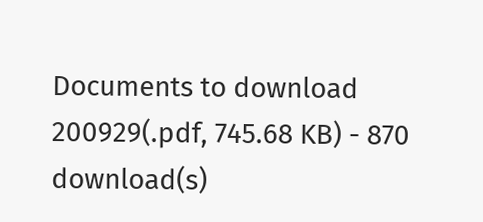Documents to download 200929(.pdf, 745.68 KB) - 870 download(s)